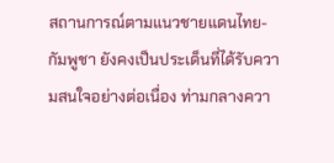สถานการณ์ตามแนวชายแดนไทย-กัมพูชา ยังคงเป็นประเด็นที่ได้รับความสนใจอย่างต่อเนื่อง ท่ามกลางควา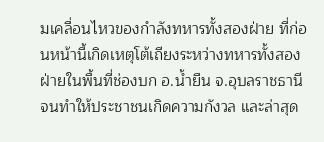มเคลื่อนไหวของกำลังทหารทั้งสองฝ่าย ที่ก่อนหน้านี้เกิดเหตุโต้เถียงระหว่างทหารทั้งสองฝ่ายในพื้นที่ช่องบก อ.น้ำยืน จ.อุบลราชธานี จนทำให้ประชาชนเกิดความกังวล และล่าสุด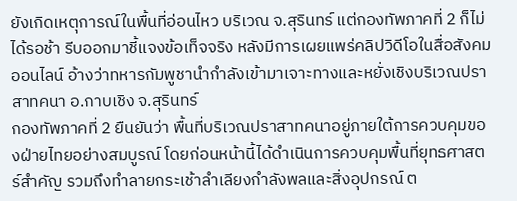ยังเกิดเหตุการณ์ในพื้นที่อ่อนไหว บริเวณ จ.สุรินทร์ แต่กองทัพภาคที่ 2 ก็ไม่ได้รอช้า รีบออกมาชี้แจงข้อเท็จจริง หลังมีการเผยแพร่คลิปวิดีโอในสื่อสังคมออนไลน์ อ้างว่าทหารกัมพูชานำกำลังเข้ามาเจาะทางและหยั่งเชิงบริเวณปราสาทคนา อ.กาบเชิง จ.สุรินทร์
กองทัพภาคที่ 2 ยืนยันว่า พื้นที่บริเวณปราสาทคนาอยู่ภายใต้การควบคุมของฝ่ายไทยอย่างสมบูรณ์ โดยก่อนหน้านี้ได้ดำเนินการควบคุมพื้นที่ยุทธศาสตร์สำคัญ รวมถึงทำลายกระเช้าลำเลียงกำลังพลและสิ่งอุปกรณ์ ต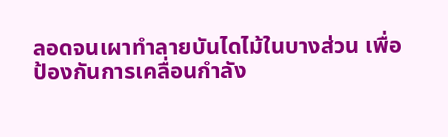ลอดจนเผาทำลายบันไดไม้ในบางส่วน เพื่อป้องกันการเคลื่อนกำลัง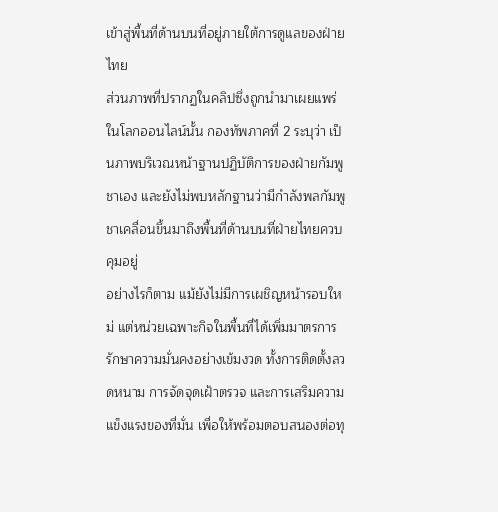เข้าสู่พื้นที่ด้านบนที่อยู่ภายใต้การดูแลของฝ่ายไทย
ส่วนภาพที่ปรากฏในคลิปซึ่งถูกนำมาเผยแพร่ในโลกออนไลน์นั้น กองทัพภาคที่ 2 ระบุว่า เป็นภาพบริเวณหน้าฐานปฏิบัติการของฝ่ายกัมพูชาเอง และยังไม่พบหลักฐานว่ามีกำลังพลกัมพูชาเคลื่อนขึ้นมาถึงพื้นที่ด้านบนที่ฝ่ายไทยควบคุมอยู่
อย่างไรก็ตาม แม้ยังไม่มีการเผชิญหน้ารอบใหม่ แต่หน่วยเฉพาะกิจในพื้นที่ได้เพิ่มมาตรการรักษาความมั่นคงอย่างเข้มงวด ทั้งการติดตั้งลวดหนาม การจัดจุดเฝ้าตรวจ และการเสริมความแข็งแรงของที่มั่น เพื่อให้พร้อมตอบสนองต่อทุ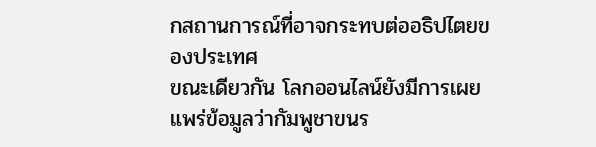กสถานการณ์ที่อาจกระทบต่ออธิปไตยของประเทศ
ขณะเดียวกัน โลกออนไลน์ยังมีการเผยแพร่ข้อมูลว่ากัมพูชาขนร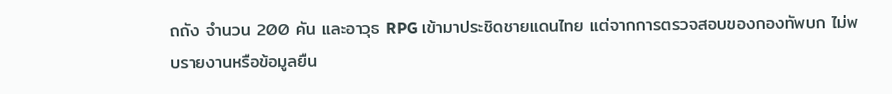ถถัง จำนวน 200 คัน และอาวุธ RPG เข้ามาประชิดชายแดนไทย แต่จากการตรวจสอบของกองทัพบก ไม่พบรายงานหรือข้อมูลยืน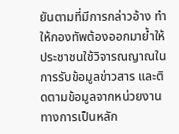ยันตามที่มีการกล่าวอ้าง ทำให้กองทัพต้องออกมาย้ำให้ประชาชนใช้วิจารณญาณในการรับข้อมูลข่าวสาร และติดตามข้อมูลจากหน่วยงานทางการเป็นหลัก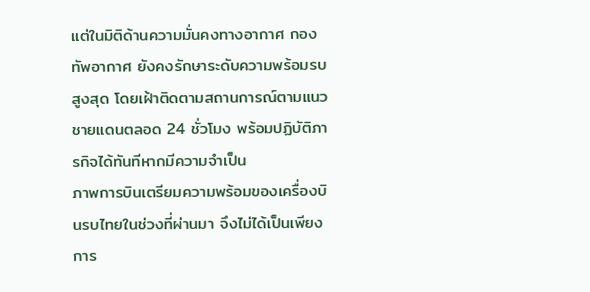แต่ในมิติด้านความมั่นคงทางอากาศ กองทัพอากาศ ยังคงรักษาระดับความพร้อมรบสูงสุด โดยเฝ้าติดตามสถานการณ์ตามแนวชายแดนตลอด 24 ชั่วโมง พร้อมปฏิบัติภารกิจได้ทันทีหากมีความจำเป็น
ภาพการบินเตรียมความพร้อมของเครื่องบินรบไทยในช่วงที่ผ่านมา จึงไม่ได้เป็นเพียงการ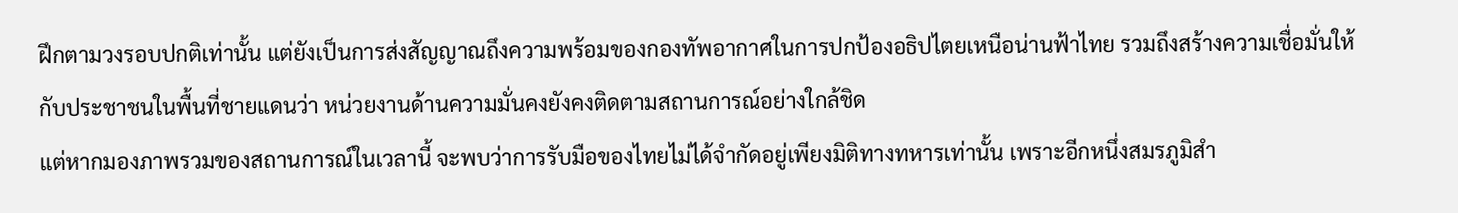ฝึกตามวงรอบปกติเท่านั้น แต่ยังเป็นการส่งสัญญาณถึงความพร้อมของกองทัพอากาศในการปกป้องอธิปไตยเหนือน่านฟ้าไทย รวมถึงสร้างความเชื่อมั่นให้กับประชาชนในพื้นที่ชายแดนว่า หน่วยงานด้านความมั่นคงยังคงติดตามสถานการณ์อย่างใกล้ชิด
แต่หากมองภาพรวมของสถานการณ์ในเวลานี้ จะพบว่าการรับมือของไทยไม่ได้จำกัดอยู่เพียงมิติทางทหารเท่านั้น เพราะอีกหนึ่งสมรภูมิสำ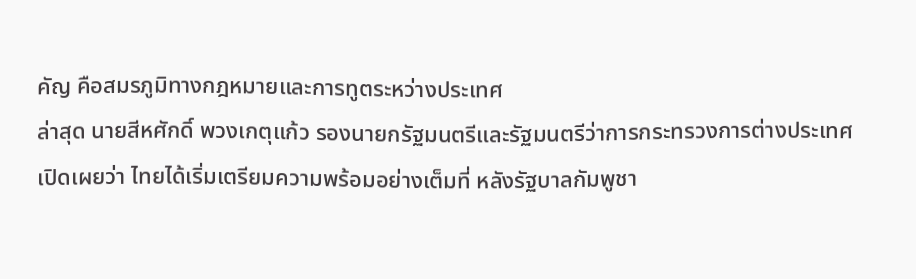คัญ คือสมรภูมิทางกฎหมายและการทูตระหว่างประเทศ
ล่าสุด นายสีหศักดิ์ พวงเกตุแก้ว รองนายกรัฐมนตรีและรัฐมนตรีว่าการกระทรวงการต่างประเทศ เปิดเผยว่า ไทยได้เริ่มเตรียมความพร้อมอย่างเต็มที่ หลังรัฐบาลกัมพูชา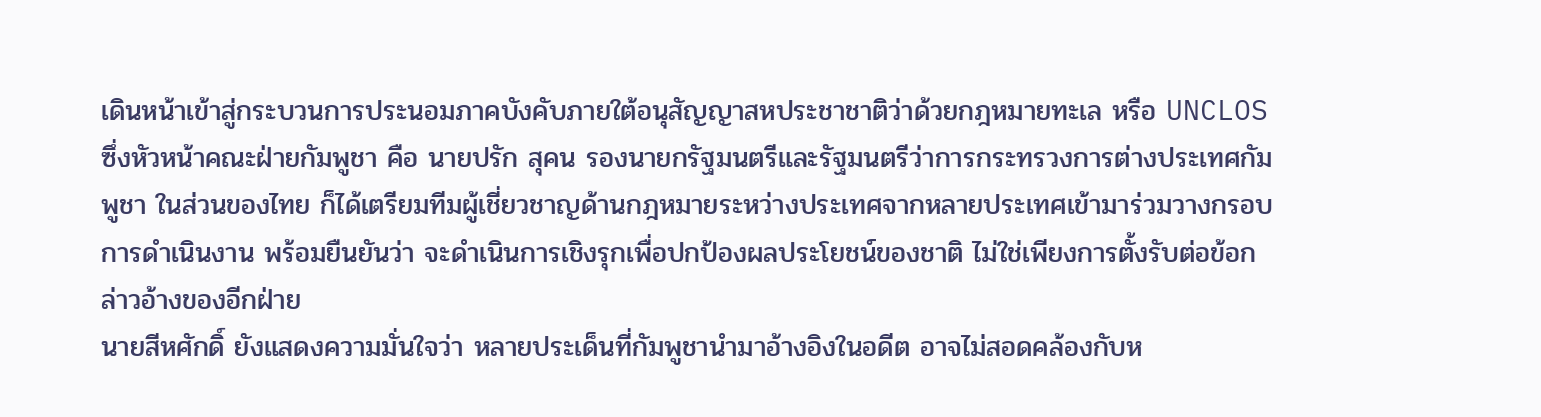เดินหน้าเข้าสู่กระบวนการประนอมภาคบังคับภายใต้อนุสัญญาสหประชาชาติว่าด้วยกฎหมายทะเล หรือ UNCLOS ซึ่งหัวหน้าคณะฝ่ายกัมพูชา คือ นายปรัก สุคน รองนายกรัฐมนตรีและรัฐมนตรีว่าการกระทรวงการต่างประเทศกัมพูชา ในส่วนของไทย ก็ได้เตรียมทีมผู้เชี่ยวชาญด้านกฎหมายระหว่างประเทศจากหลายประเทศเข้ามาร่วมวางกรอบการดำเนินงาน พร้อมยืนยันว่า จะดำเนินการเชิงรุกเพื่อปกป้องผลประโยชน์ของชาติ ไม่ใช่เพียงการตั้งรับต่อข้อกล่าวอ้างของอีกฝ่าย
นายสีหศักดิ์ ยังแสดงความมั่นใจว่า หลายประเด็นที่กัมพูชานำมาอ้างอิงในอดีต อาจไม่สอดคล้องกับห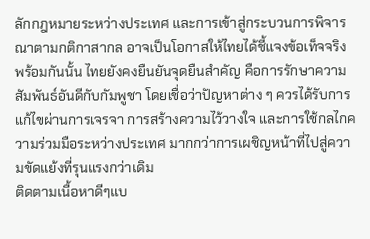ลักกฎหมายระหว่างประเทศ และการเข้าสู่กระบวนการพิจารณาตามกติกาสากล อาจเป็นโอกาสให้ไทยได้ชี้แจงข้อเท็จจริง
พร้อมกันนั้น ไทยยังคงยืนยันจุดยืนสำคัญ คือการรักษาความสัมพันธ์อันดีกับกัมพูชา โดยเชื่อว่าปัญหาต่าง ๆ ควรได้รับการแก้ไขผ่านการเจรจา การสร้างความไว้วางใจ และการใช้กลไกความร่วมมือระหว่างประเทศ มากกว่าการเผชิญหน้าที่ไปสู่ความขัดแย้งที่รุนแรงกว่าเดิม
ติดตามเนื้อหาดีๆแบ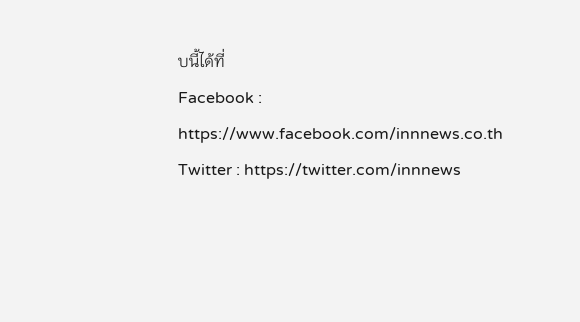บนี้ได้ที่
Facebook : https://www.facebook.com/innnews.co.th
Twitter : https://twitter.com/innnews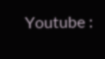Youtube :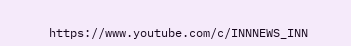https://www.youtube.com/c/INNNEWS_INN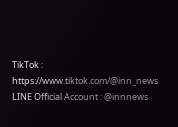TikTok : https://www.tiktok.com/@inn_news
LINE Official Account : @innnews